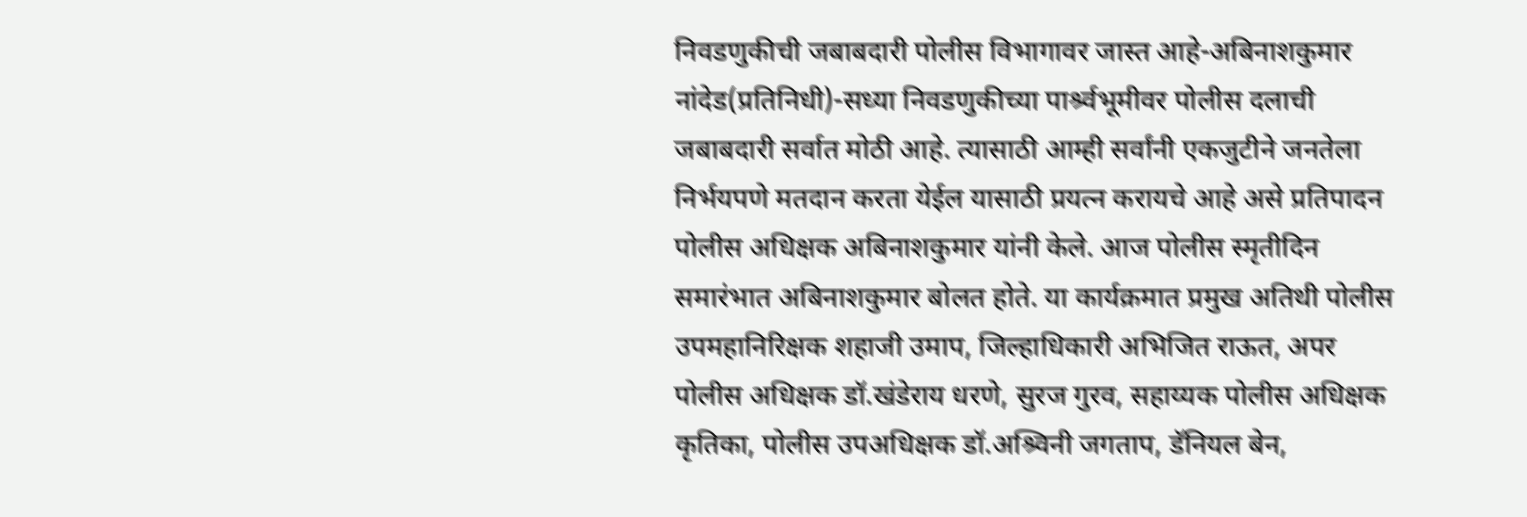निवडणुकीची जबाबदारी पोलीस विभागावर जास्त आहे-अबिनाशकुमार नांदेड(प्रतिनिधी)-सध्या निवडणुकीच्या पार्श्र्वभूमीवर पोलीस दलाची जबाबदारी सर्वात मोठी आहे. त्यासाठी आम्ही सर्वांनी एकजुटीने जनतेला निर्भयपणे मतदान करता येईल यासाठी प्रयत्न करायचे आहे असे प्रतिपादन पोलीस अधिक्षक अबिनाशकुमार यांनी केले. आज पोलीस स्मृतीदिन समारंभात अबिनाशकुमार बोलत होते. या कार्यक्रमात प्रमुख अतिथी पोलीस उपमहानिरिक्षक शहाजी उमाप, जिल्हाधिकारी अभिजित राऊत, अपर पोलीस अधिक्षक डॉ.खंडेराय धरणे, सुरज गुरव, सहाय्यक पोलीस अधिक्षक कृतिका, पोलीस उपअधिक्षक डॉ.अश्र्विनी जगताप, डॅनियल बेन,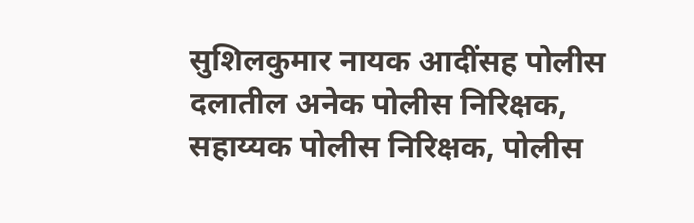सुशिलकुमार नायक आदींसह पोलीस दलातील अनेक पोलीस निरिक्षक, सहाय्यक पोलीस निरिक्षक, पोलीस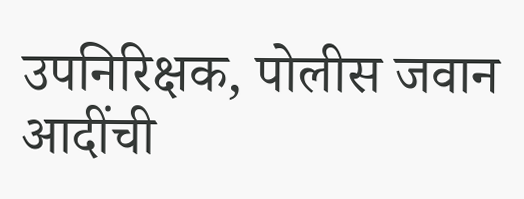उपनिरिक्षक, पोलीस जवान आदींची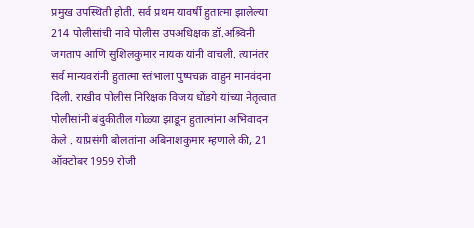प्रमुख उपस्थिती होती. सर्व प्रथम यावर्षी हुतात्मा झालेल्या 214 पोलीसांची नावे पोलीस उपअधिक्षक डॉ.अश्र्विनी जगताप आणि सुशिलकुमार नायक यांनी वाचली. त्यानंतर सर्व मान्यवरांनी हुतात्मा स्तंभाला पुष्पचक्र वाहुन मानवंदना दिली. राखीव पोलीस निरिक्षक विजय धोंडगे यांच्या नेतृत्वात पोलीसांनी बंदुकीतील गोळ्या झाडून हुतात्मांना अभिवादन केले . याप्रसंगी बोलतांना अबिनाशकुमार म्हणाले की, 21 ऑक्टोबर 1959 रोजी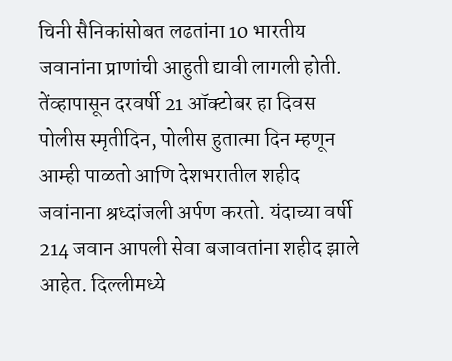चिनी सैनिकांसोबत लढतांना 10 भारतीय जवानांना प्राणांची आहुती द्यावी लागली होती. तेंव्हापासून दरवर्षी 21 ऑक्टोबर हा दिवस पोलीस स्मृतीदिन, पोलीस हुतात्मा दिन म्हणून आम्ही पाळतो आणि देशभरातील शहीद जवांनाना श्रध्दांजली अर्पण करतो. यंदाच्या वर्षी 214 जवान आपली सेवा बजावतांना शहीद झाले आहेत. दिल्लीमध्ये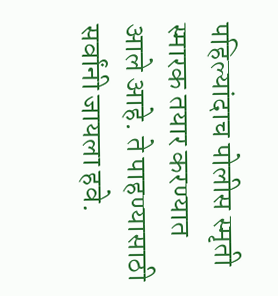पहिल्यांदाच पोलीस स्मृती स्मारक तयार करण्यात आले आहे. ते पाहण्यासाठी सर्वांनी जायला हवे.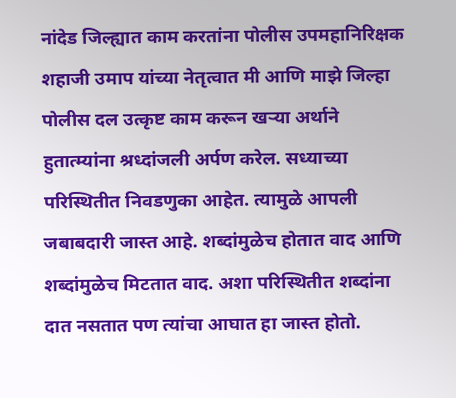नांदेड जिल्ह्यात काम करतांना पोलीस उपमहानिरिक्षक शहाजी उमाप यांच्या नेतृत्वात मी आणि माझे जिल्हा पोलीस दल उत्कृष्ट काम करून खऱ्या अर्थाने हुतात्म्यांना श्रध्दांजली अर्पण करेल. सध्याच्या परिस्थितीत निवडणुका आहेत. त्यामुळे आपली जबाबदारी जास्त आहे. शब्दांमुळेच होतात वाद आणि शब्दांमुळेच मिटतात वाद. अशा परिस्थितीत शब्दांना दात नसतात पण त्यांचा आघात हा जास्त होतो.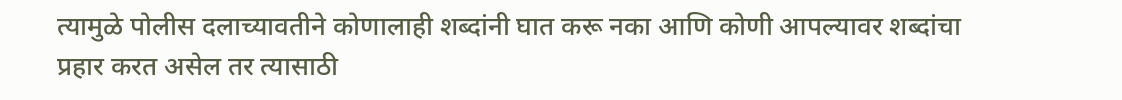त्यामुळे पोलीस दलाच्यावतीने कोणालाही शब्दांनी घात करू नका आणि कोणी आपल्यावर शब्दांचा प्रहार करत असेल तर त्यासाठी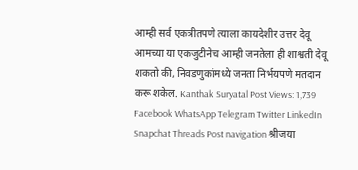आम्ही सर्व एकत्रीतपणे त्याला कायदेशीर उत्तर देवू आमच्या या एकजुटीनेच आम्ही जनतेला ही शाश्वती देवू शकतो की, निवडणुकांमध्ये जनता निर्भयपणे मतदान करू शकेल. Kanthak Suryatal Post Views: 1,739 Facebook WhatsApp Telegram Twitter LinkedIn Snapchat Threads Post navigation श्रीजया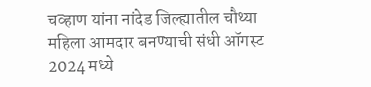चव्हाण यांना नांदेड जिल्ह्यातील चौथ्या महिला आमदार बनण्याची संधी ऑगस्ट 2024 मध्ये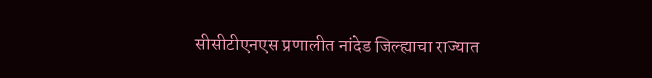सीसीटीएनएस प्रणालीत नांदेड जिल्ह्याचा राज्यात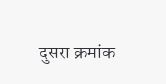दुसरा क्रमांक